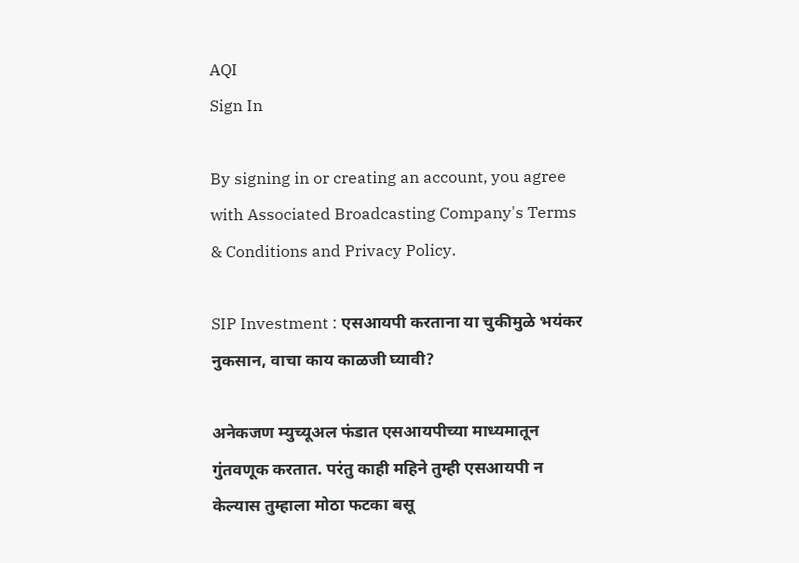AQI
Sign In

By signing in or creating an account, you agree with Associated Broadcasting Company's Terms & Conditions and Privacy Policy.

SIP Investment : एसआयपी करताना या चुकीमुळे भयंकर नुकसान, वाचा काय काळजी घ्यावी?

अनेकजण म्युच्यूअल फंडात एसआयपीच्या माध्यमातून गुंतवणूक करतात. परंतु काही महिने तुम्ही एसआयपी न केल्यास तुम्हाला मोठा फटका बसू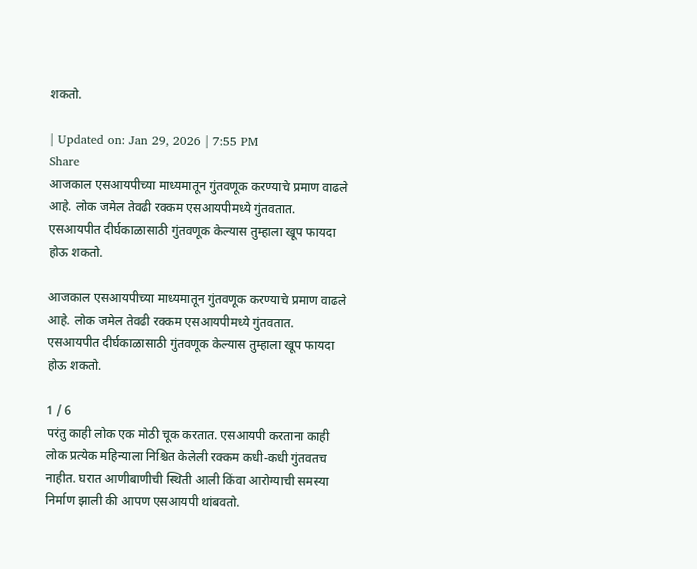शकतो.

| Updated on: Jan 29, 2026 | 7:55 PM
Share
आजकाल एसआयपीच्या माध्यमातून गुंतवणूक करण्याचे प्रमाण वाढले आहे. लोक जमेल तेवढी रक्कम एसआयपीमध्ये गुंतवतात. एसआयपीत दीर्घकाळासाठी गुंतवणूक केल्यास तुम्हाला खूप फायदा होऊ शकतो.

आजकाल एसआयपीच्या माध्यमातून गुंतवणूक करण्याचे प्रमाण वाढले आहे. लोक जमेल तेवढी रक्कम एसआयपीमध्ये गुंतवतात. एसआयपीत दीर्घकाळासाठी गुंतवणूक केल्यास तुम्हाला खूप फायदा होऊ शकतो.

1 / 6
परंतु काही लोक एक मोठी चूक करतात. एसआयपी करताना काही लोक प्रत्येक महिन्याला निश्चित केलेली रक्कम कधी-कधी गुंतवतच नाहीत. घरात आणीबाणीची स्थिती आली किंवा आरोग्याची समस्या निर्माण झाली की आपण एसआयपी थांबवतो.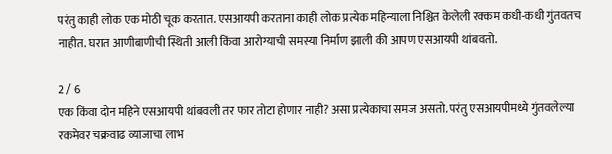परंतु काही लोक एक मोठी चूक करतात. एसआयपी करताना काही लोक प्रत्येक महिन्याला निश्चित केलेली रक्कम कधी-कधी गुंतवतच नाहीत. घरात आणीबाणीची स्थिती आली किंवा आरोग्याची समस्या निर्माण झाली की आपण एसआयपी थांबवतो.

2 / 6
एक किंवा दोन महिने एसआयपी थांबवली तर फार तोटा होणार नाही? असा प्रत्येकाचा समज असतो. परंतु एसआयपीमध्ये गुंतवलेल्या रकमेवर चक्रवाढ व्याजाचा लाभ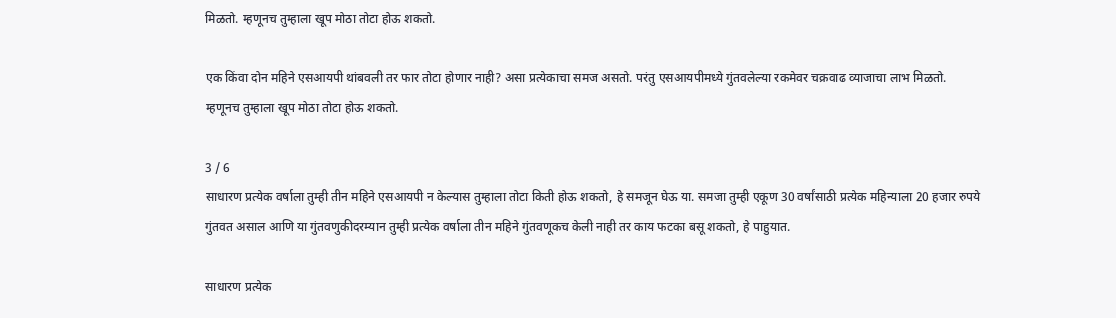मिळतो. म्हणूनच तुम्हाला खूप मोठा तोटा होऊ शकतो.

एक किंवा दोन महिने एसआयपी थांबवली तर फार तोटा होणार नाही? असा प्रत्येकाचा समज असतो. परंतु एसआयपीमध्ये गुंतवलेल्या रकमेवर चक्रवाढ व्याजाचा लाभ मिळतो. म्हणूनच तुम्हाला खूप मोठा तोटा होऊ शकतो.

3 / 6
साधारण प्रत्येक वर्षाला तुम्ही तीन महिने एसआयपी न केल्यास तुम्हाला तोटा किती होऊ शकतो, हे समजून घेऊ या. समजा तुम्ही एकूण 30 वर्षांसाठी प्रत्येक महिन्याला 20 हजार रुपये गुंतवत असाल आणि या गुंतवणुकीदरम्यान तुम्ही प्रत्येक वर्षाला तीन महिने गुंतवणूकच केली नाही तर काय फटका बसू शकतो, हे पाहुयात.

साधारण प्रत्येक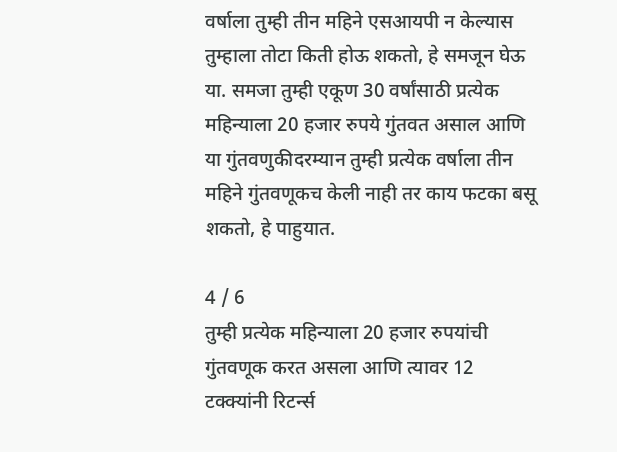वर्षाला तुम्ही तीन महिने एसआयपी न केल्यास तुम्हाला तोटा किती होऊ शकतो, हे समजून घेऊ या. समजा तुम्ही एकूण 30 वर्षांसाठी प्रत्येक महिन्याला 20 हजार रुपये गुंतवत असाल आणि या गुंतवणुकीदरम्यान तुम्ही प्रत्येक वर्षाला तीन महिने गुंतवणूकच केली नाही तर काय फटका बसू शकतो, हे पाहुयात.

4 / 6
तुम्ही प्रत्येक महिन्याला 20 हजार रुपयांची गुंतवणूक करत असला आणि त्यावर 12 टक्क्यांनी रिटर्न्स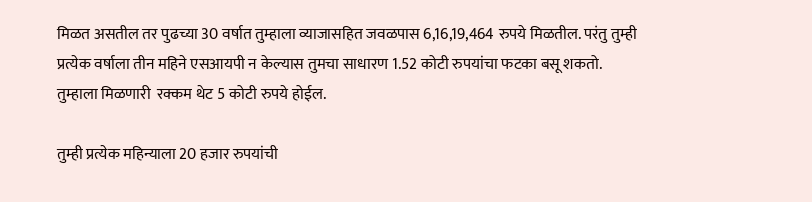मिळत असतील तर पुढच्या 30 वर्षात तुम्हाला व्याजासहित जवळपास 6,16,19,464 रुपये मिळतील. परंतु तुम्ही प्रत्येक वर्षाला तीन महिने एसआयपी न केल्यास तुमचा साधारण 1.52 कोटी रुपयांचा फटका बसू शकतो. तुम्हाला मिळणारी  रक्कम थेट 5 कोटी रुपये होईल.

तुम्ही प्रत्येक महिन्याला 20 हजार रुपयांची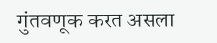गुंतवणूक करत असला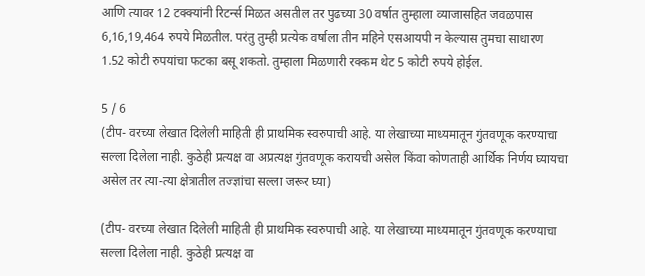आणि त्यावर 12 टक्क्यांनी रिटर्न्स मिळत असतील तर पुढच्या 30 वर्षात तुम्हाला व्याजासहित जवळपास 6,16,19,464 रुपये मिळतील. परंतु तुम्ही प्रत्येक वर्षाला तीन महिने एसआयपी न केल्यास तुमचा साधारण 1.52 कोटी रुपयांचा फटका बसू शकतो. तुम्हाला मिळणारी रक्कम थेट 5 कोटी रुपये होईल.

5 / 6
(टीप- वरच्या लेखात दिलेली माहिती ही प्राथमिक स्वरुपाची आहे. या लेखाच्या माध्यमातून गुंतवणूक करण्याचा सल्ला दिलेला नाही. कुठेही प्रत्यक्ष वा अप्रत्यक्ष गुंतवणूक करायची असेल किंवा कोणताही आर्थिक निर्णय घ्यायचा असेल तर त्या-त्या क्षेत्रातील तज्ज्ञांचा सल्ला जरूर घ्या)

(टीप- वरच्या लेखात दिलेली माहिती ही प्राथमिक स्वरुपाची आहे. या लेखाच्या माध्यमातून गुंतवणूक करण्याचा सल्ला दिलेला नाही. कुठेही प्रत्यक्ष वा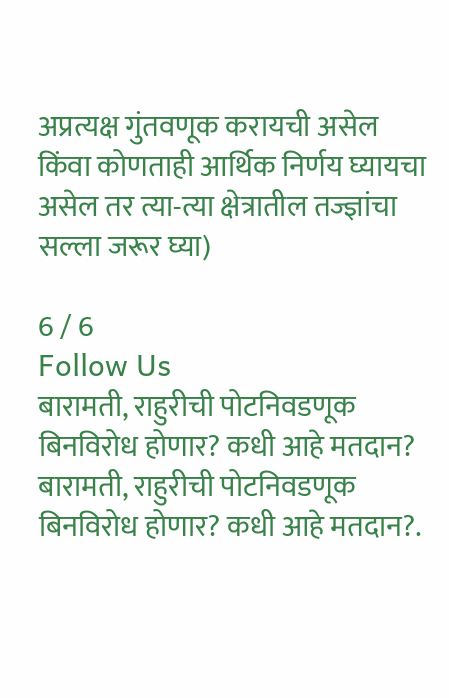अप्रत्यक्ष गुंतवणूक करायची असेल किंवा कोणताही आर्थिक निर्णय घ्यायचा असेल तर त्या-त्या क्षेत्रातील तज्ज्ञांचा सल्ला जरूर घ्या)

6 / 6
Follow Us
बारामती, राहुरीची पोटनिवडणूक बिनविरोध होणार? कधी आहे मतदान?
बारामती, राहुरीची पोटनिवडणूक बिनविरोध होणार? कधी आहे मतदान?.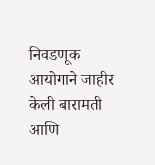निवडणूक आयोगाने जाहीर केली बारामती आणि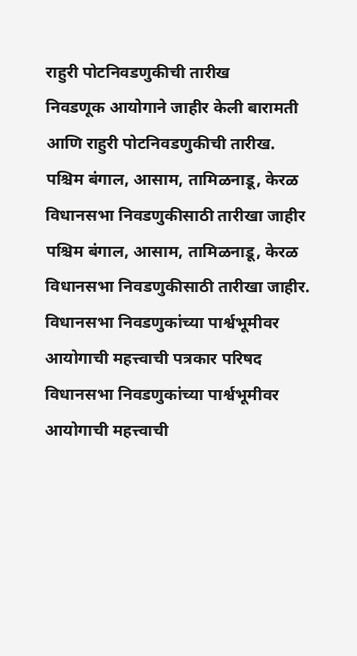राहुरी पोटनिवडणुकीची तारीख
निवडणूक आयोगाने जाहीर केली बारामती आणि राहुरी पोटनिवडणुकीची तारीख.
पश्चिम बंगाल, आसाम, तामिळनाडू, केरळ विधानसभा निवडणुकीसाठी तारीखा जाहीर
पश्चिम बंगाल, आसाम, तामिळनाडू, केरळ विधानसभा निवडणुकीसाठी तारीखा जाहीर.
विधानसभा निवडणुकांच्या पार्श्वभूमीवर आयोगाची महत्त्वाची पत्रकार परिषद
विधानसभा निवडणुकांच्या पार्श्वभूमीवर आयोगाची महत्त्वाची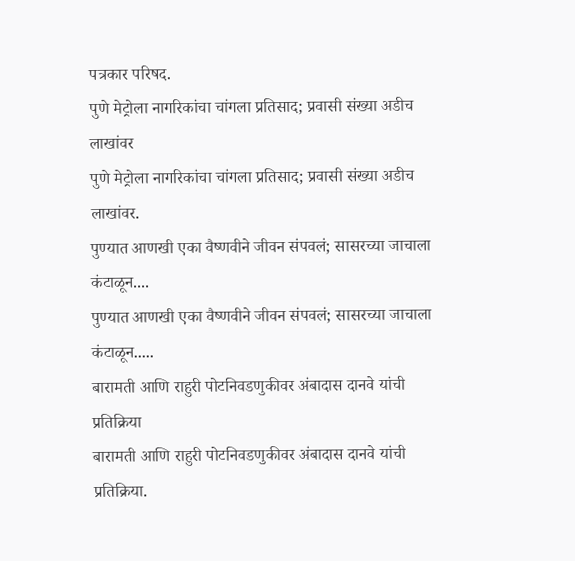पत्रकार परिषद.
पुणे मेट्रोला नागरिकांचा चांगला प्रतिसाद; प्रवासी संख्या अडीच लाखांवर
पुणे मेट्रोला नागरिकांचा चांगला प्रतिसाद; प्रवासी संख्या अडीच लाखांवर.
पुण्यात आणखी एका वैष्णवीने जीवन संपवलं; सासरच्या जाचाला कंटाळून....
पुण्यात आणखी एका वैष्णवीने जीवन संपवलं; सासरच्या जाचाला कंटाळून.....
बारामती आणि राहुरी पोटनिवडणुकीवर अंबादास दानवे यांची प्रतिक्रिया
बारामती आणि राहुरी पोटनिवडणुकीवर अंबादास दानवे यांची प्रतिक्रिया.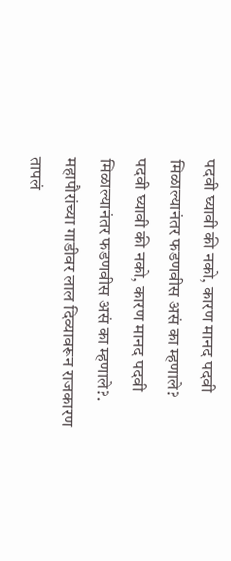पदवी घ्यावी की नको, कारण मानद पदवी मिळाल्यानंतर फडणवीस असं का म्हणाले?
पदवी घ्यावी की नको, कारण मानद पदवी मिळाल्यानंतर फडणवीस असं का म्हणाले?.
महापौरांच्या गाडीवर लाल दिव्यावरून राजकारण तापलं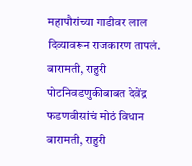महापौरांच्या गाडीवर लाल दिव्यावरून राजकारण तापलं.
बारामती, राहुरी पोटनिवडणुकीबाबत देवेंद्र फडणवीसांचं मोठं विधान
बारामती, राहुरी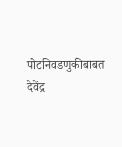पोटनिवडणुकीबाबत देवेंद्र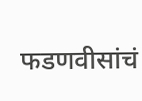फडणवीसांचं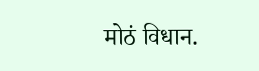मोठं विधान.